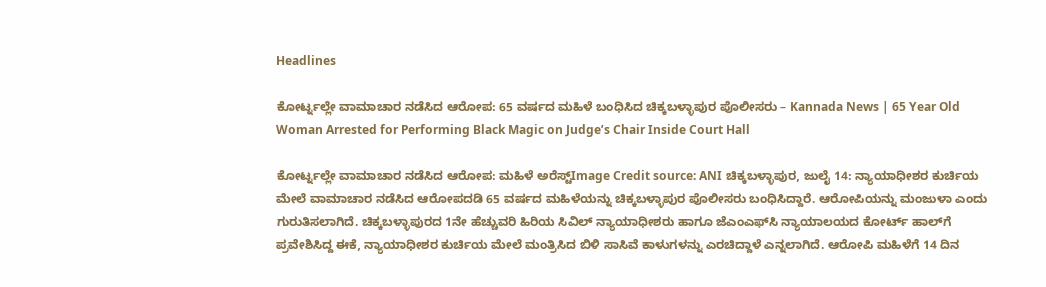Headlines

ಕೋರ್ಟ್ನಲ್ಲೇ ವಾಮಾಚಾರ ನಡೆಸಿದ ಆರೋಪ: 65 ವರ್ಷದ ಮಹಿಳೆ ಬಂಧಿಸಿದ ಚಿಕ್ಕಬಳ್ಳಾಪುರ ಪೊಲೀಸರು – Kannada News | 65 Year Old Woman Arrested for Performing Black Magic on Judge’s Chair Inside Court Hall

ಕೋರ್ಟ್ನಲ್ಲೇ ವಾಮಾಚಾರ ನಡೆಸಿದ ಆರೋಪ: ಮಹಿಳೆ ಅರೆಸ್ಟ್Image Credit source: ANI ಚಿಕ್ಕಬಳ್ಳಾಪುರ, ಜುಲೈ 14: ನ್ಯಾಯಾಧೀಶರ ಕುರ್ಚಿಯ ಮೇಲೆ ವಾಮಾಚಾರ ನಡೆಸಿದ ಆರೋಪದಡಿ 65 ವರ್ಷದ ಮಹಿಳೆಯನ್ನು ಚಿಕ್ಕಬಳ್ಳಾಪುರ ಪೊಲೀಸರು ಬಂಧಿಸಿದ್ದಾರೆ. ಆರೋಪಿಯನ್ನು ಮಂಜುಳಾ ಎಂದು ಗುರುತಿಸಲಾಗಿದೆ. ಚಿಕ್ಕಬಳ್ಳಾಪುರದ 1ನೇ ಹೆಚ್ಚುವರಿ ಹಿರಿಯ ಸಿವಿಲ್ ನ್ಯಾಯಾಧೀಶರು ಹಾಗೂ ಜೆಎಂಎಫ್‌ಸಿ ನ್ಯಾಯಾಲಯದ ಕೋರ್ಟ್‌ ಹಾಲ್‌ಗೆ ಪ್ರವೇಶಿಸಿದ್ದ ಈಕೆ, ನ್ಯಾಯಾಧೀಶರ ಕುರ್ಚಿಯ ಮೇಲೆ ಮಂತ್ರಿಸಿದ ಬಿಳಿ ಸಾಸಿವೆ ಕಾಳುಗಳನ್ನು ಎರಚಿದ್ದಾಳೆ ಎನ್ನಲಾಗಿದೆ. ಆರೋಪಿ ಮಹಿಳೆಗೆ 14 ದಿನ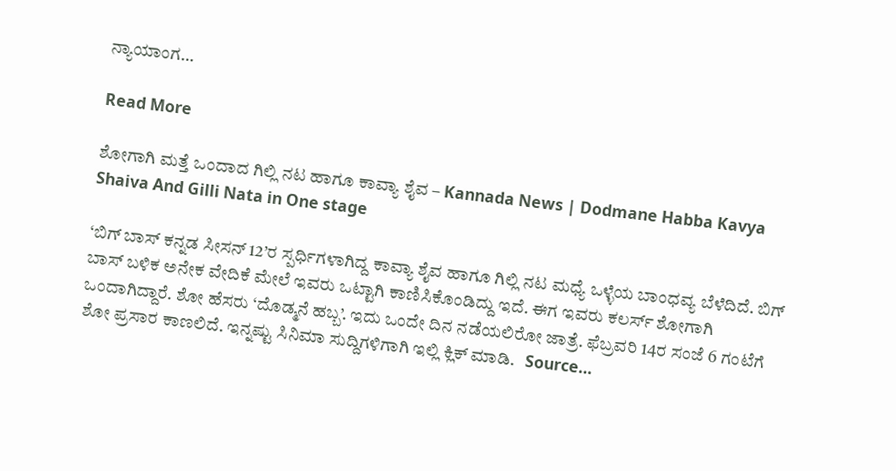ನ್ಯಾಯಾಂಗ…

Read More

ಶೋಗಾಗಿ ಮತ್ತೆ ಒಂದಾದ ಗಿಲ್ಲಿ ನಟ ಹಾಗೂ ಕಾವ್ಯಾ ಶೈವ – Kannada News | Dodmane Habba Kavya Shaiva And Gilli Nata in One stage

‘ಬಿಗ್ ಬಾಸ್ ಕನ್ನಡ ಸೀಸನ್ 12’ರ ಸ್ಪರ್ಧಿಗಳಾಗಿದ್ದ ಕಾವ್ಯಾ ಶೈವ ಹಾಗೂ ಗಿಲ್ಲಿ ನಟ ಮಧ್ಯೆ ಒಳ್ಳೆಯ ಬಾಂಧವ್ಯ ಬೆಳೆದಿದೆ. ಬಿಗ್ ಬಾಸ್ ಬಳಿಕ ಅನೇಕ ವೇದಿಕೆ ಮೇಲೆ ಇವರು ಒಟ್ಟಾಗಿ ಕಾಣಿಸಿಕೊಂಡಿದ್ದು ಇದೆ. ಈಗ ಇವರು ಕಲರ್ಸ್ ಶೋಗಾಗಿ ಒಂದಾಗಿದ್ದಾರೆ. ಶೋ ಹೆಸರು ‘ದೊಡ್ಮನೆ ಹಬ್ಬ’. ಇದು ಒಂದೇ ದಿನ ನಡೆಯಲಿರೋ ಜಾತ್ರೆ. ಫೆಬ್ರವರಿ 14ರ ಸಂಜೆ 6 ಗಂಟೆಗೆ ಶೋ ಪ್ರಸಾರ ಕಾಣಲಿದೆ. ಇನ್ನಷ್ಟು ಸಿನಿಮಾ ಸುದ್ದಿಗಳಿಗಾಗಿ ಇಲ್ಲಿ ಕ್ಲಿಕ್ ಮಾಡಿ.   Source…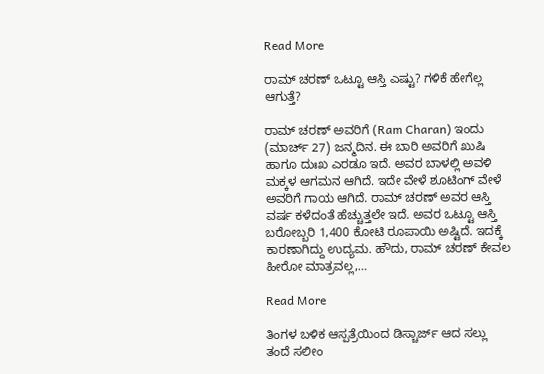Read More

ರಾಮ್ ಚರಣ್ ಒಟ್ಟೂ ಆಸ್ತಿ ಎಷ್ಟು? ಗಳಿಕೆ ಹೇಗೆಲ್ಲ ಆಗುತ್ತೆ?

ರಾಮ್ ಚರಣ್ ಅವರಿಗೆ (Ram Charan) ಇಂದು (ಮಾರ್ಚ್ 27) ಜನ್ಮದಿನ. ಈ ಬಾರಿ ಅವರಿಗೆ ಖುಷಿ ಹಾಗೂ ದುಃಖ ಎರಡೂ ಇದೆ. ಅವರ ಬಾಳಲ್ಲಿ ಅವಳಿ ಮಕ್ಕಳ ಆಗಮನ ಆಗಿದೆ. ಇದೇ ವೇಳೆ ಶೂಟಿಂಗ್ ವೇಳೆ ಅವರಿಗೆ ಗಾಯ ಆಗಿದೆ. ರಾಮ್ ಚರಣ್ ಅವರ ಆಸ್ತಿ ವರ್ಷ ಕಳೆದಂತೆ ಹೆಚ್ಚುತ್ತಲೇ ಇದೆ. ಅವರ ಒಟ್ಟೂ ಆಸ್ತಿ ಬರೋಬ್ಬರಿ 1,400 ಕೋಟಿ ರೂಪಾಯಿ ಅಷ್ಟಿದೆ. ಇದಕ್ಕೆ ಕಾರಣಾಗಿದ್ದು ಉದ್ಯಮ. ಹೌದು, ರಾಮ್ ಚರಣ್ ಕೇವಲ ಹೀರೋ ಮಾತ್ರವಲ್ಲ,…

Read More

ತಿಂಗಳ ಬಳಿಕ ಆಸ್ಪತ್ರೆಯಿಂದ ಡಿಸ್ಚಾರ್ಜ್ ಆದ ಸಲ್ಲು ತಂದೆ ಸಲೀಂ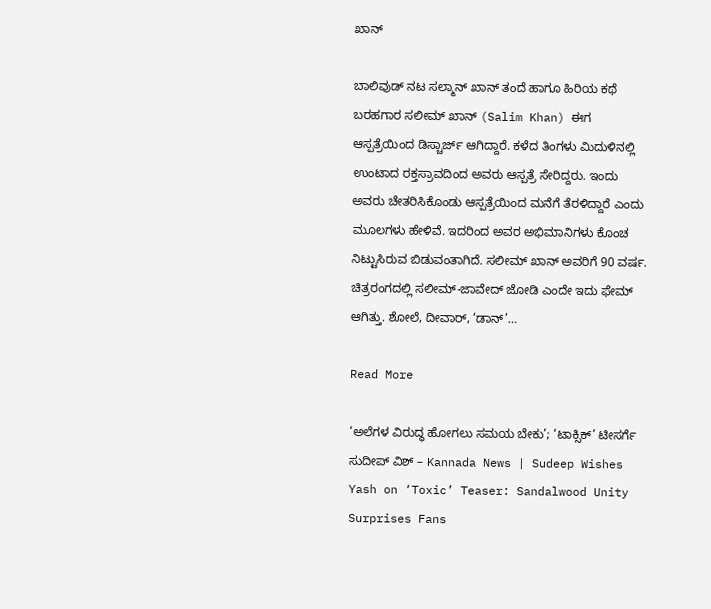ಖಾನ್

ಬಾಲಿವುಡ್ ನಟ ಸಲ್ಮಾನ್ ಖಾನ್ ತಂದೆ ಹಾಗೂ ಹಿರಿಯ ಕಥೆ ಬರಹಗಾರ ಸಲೀಮ್ ಖಾನ್ (Salim Khan) ಈಗ ಆಸ್ಪತ್ರೆಯಿಂದ ಡಿಸ್ಚಾರ್ಜ್ ಆಗಿದ್ದಾರೆ. ಕಳೆದ ತಿಂಗಳು ಮಿದುಳಿನಲ್ಲಿ ಉಂಟಾದ ರಕ್ತಸ್ರಾವದಿಂದ ಅವರು ಆಸ್ಪತ್ರೆ ಸೇರಿದ್ದರು. ಇಂದು ಅವರು ಚೇತರಿಸಿಕೊಂಡು ಆಸ್ಪತ್ರೆಯಿಂದ ಮನೆಗೆ ತೆರಳಿದ್ದಾರೆ ಎಂದು ಮೂಲಗಳು ಹೇಳಿವೆ. ಇದರಿಂದ ಅವರ ಅಭಿಮಾನಿಗಳು ಕೊಂಚ ನಿಟ್ಟುಸಿರುವ ಬಿಡುವಂತಾಗಿದೆ. ಸಲೀಮ್ ಖಾನ್ ಅವರಿಗೆ 90 ವರ್ಷ. ಚಿತ್ರರಂಗದಲ್ಲಿ ಸಲೀಮ್-ಜಾವೇದ್ ಜೋಡಿ ಎಂದೇ ಇದು ಫೇಮ್ ಆಗಿತ್ತು. ಶೋಲೆ, ದೀವಾರ್, ‘ಡಾನ್’…

Read More

‘ಅಲೆಗಳ ವಿರುದ್ಧ ಹೋಗಲು ಸಮಯ ಬೇಕು’; ‘ಟಾಕ್ಸಿಕ್’ ಟೀಸರ್ಗೆ ಸುದೀಪ್ ವಿಶ್ – Kannada News | Sudeep Wishes Yash on ‘Toxic’ Teaser: Sandalwood Unity Surprises Fans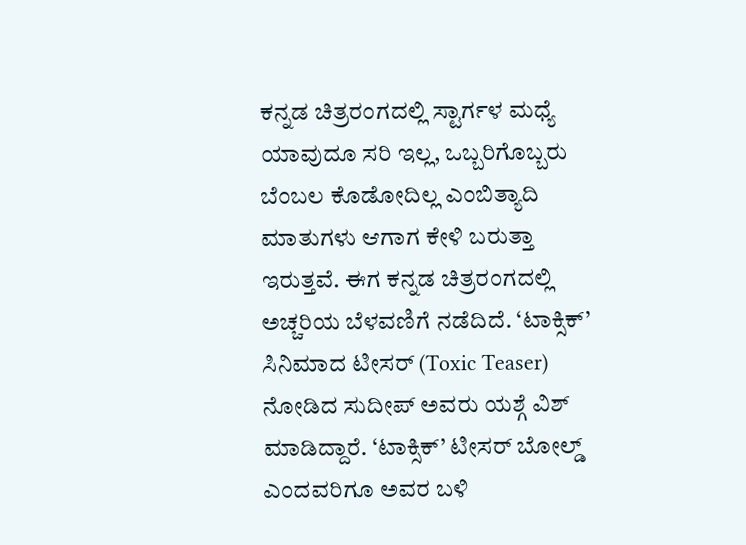ಕನ್ನಡ ಚಿತ್ರರಂಗದಲ್ಲಿ ಸ್ಟಾರ್ಗಳ ಮಧ್ಯೆ ಯಾವುದೂ ಸರಿ ಇಲ್ಲ, ಒಬ್ಬರಿಗೊಬ್ಬರು ಬೆಂಬಲ ಕೊಡೋದಿಲ್ಲ ಎಂಬಿತ್ಯಾದಿ ಮಾತುಗಳು ಆಗಾಗ ಕೇಳಿ ಬರುತ್ತಾ ಇರುತ್ತವೆ. ಈಗ ಕನ್ನಡ ಚಿತ್ರರಂಗದಲ್ಲಿ ಅಚ್ಚರಿಯ ಬೆಳವಣಿಗೆ ನಡೆದಿದೆ. ‘ಟಾಕ್ಸಿಕ್’ ಸಿನಿಮಾದ ಟೀಸರ್ (Toxic Teaser) ನೋಡಿದ ಸುದೀಪ್ ಅವರು ಯಶ್ಗೆ ವಿಶ್ ಮಾಡಿದ್ದಾರೆ. ‘ಟಾಕ್ಸಿಕ್’ ಟೀಸರ್ ಬೋಲ್ಡ್ ಎಂದವರಿಗೂ ಅವರ ಬಳಿ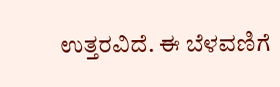ಉತ್ತರವಿದೆ. ಈ ಬೆಳವಣಿಗೆ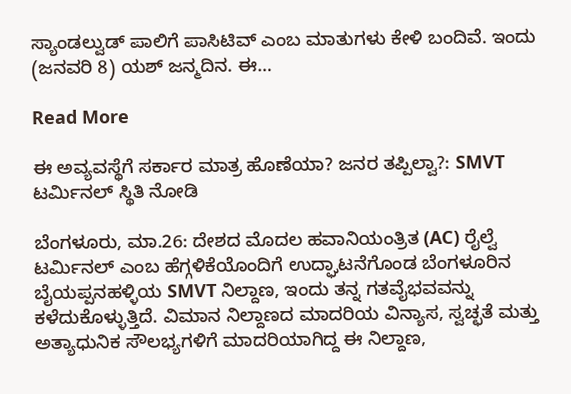ಸ್ಯಾಂಡಲ್ವುಡ್ ಪಾಲಿಗೆ ಪಾಸಿಟಿವ್ ಎಂಬ ಮಾತುಗಳು ಕೇಳಿ ಬಂದಿವೆ. ಇಂದು (ಜನವರಿ 8) ಯಶ್ ಜನ್ಮದಿನ. ಈ…

Read More

ಈ ಅವ್ಯವಸ್ಥೆಗೆ ಸರ್ಕಾರ ಮಾತ್ರ ಹೊಣೆಯಾ? ಜನರ ತಪ್ಪಿಲ್ವಾ?: SMVT ಟರ್ಮಿನಲ್ ಸ್ಥಿತಿ ನೋಡಿ

ಬೆಂಗಳೂರು, ಮಾ.26: ದೇಶದ ಮೊದಲ ಹವಾನಿಯಂತ್ರಿತ (AC) ರೈಲ್ವೆ ಟರ್ಮಿನಲ್ ಎಂಬ ಹೆಗ್ಗಳಿಕೆಯೊಂದಿಗೆ ಉದ್ಘಾಟನೆಗೊಂಡ ಬೆಂಗಳೂರಿನ ಬೈಯಪ್ಪನಹಳ್ಳಿಯ SMVT ನಿಲ್ದಾಣ, ಇಂದು ತನ್ನ ಗತವೈಭವವನ್ನು ಕಳೆದುಕೊಳ್ಳುತ್ತಿದೆ. ವಿಮಾನ ನಿಲ್ದಾಣದ ಮಾದರಿಯ ವಿನ್ಯಾಸ, ಸ್ವಚ್ಛತೆ ಮತ್ತು ಅತ್ಯಾಧುನಿಕ ಸೌಲಭ್ಯಗಳಿಗೆ ಮಾದರಿಯಾಗಿದ್ದ ಈ ನಿಲ್ದಾಣ,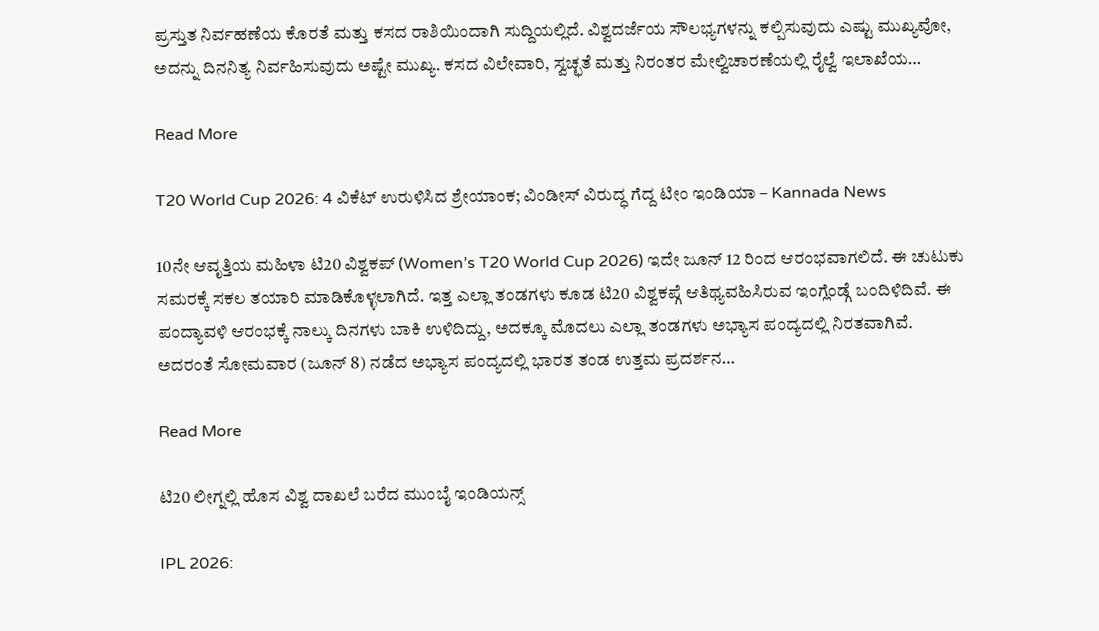ಪ್ರಸ್ತುತ ನಿರ್ವಹಣೆಯ ಕೊರತೆ ಮತ್ತು ಕಸದ ರಾಶಿಯಿಂದಾಗಿ ಸುದ್ದಿಯಲ್ಲಿದೆ. ವಿಶ್ವದರ್ಜೆಯ ಸೌಲಭ್ಯಗಳನ್ನು ಕಲ್ಪಿಸುವುದು ಎಷ್ಟು ಮುಖ್ಯವೋ, ಅದನ್ನು ದಿನನಿತ್ಯ ನಿರ್ವಹಿಸುವುದು ಅಷ್ಟೇ ಮುಖ್ಯ. ಕಸದ ವಿಲೇವಾರಿ, ಸ್ವಚ್ಛತೆ ಮತ್ತು ನಿರಂತರ ಮೇಲ್ವಿಚಾರಣೆಯಲ್ಲಿ ರೈಲ್ವೆ ಇಲಾಖೆಯ…

Read More

T20 World Cup 2026: 4 ವಿಕೆಟ್ ಉರುಳಿಸಿದ ಶ್ರೇಯಾಂಕ; ವಿಂಡೀಸ್ ವಿರುದ್ಧ ಗೆದ್ದ ಟೀಂ ಇಂಡಿಯಾ – Kannada News

10ನೇ ಆವೃತ್ತಿಯ ಮಹಿಳಾ ಟಿ20 ವಿಶ್ವಕಪ್ (Women’s T20 World Cup 2026) ಇದೇ ಜೂನ್ 12 ರಿಂದ ಆರಂಭವಾಗಲಿದೆ. ಈ ಚುಟುಕು ಸಮರಕ್ಕೆ ಸಕಲ ತಯಾರಿ ಮಾಡಿಕೊಳ್ಳಲಾಗಿದೆ. ಇತ್ತ ಎಲ್ಲಾ ತಂಡಗಳು ಕೂಡ ಟಿ20 ವಿಶ್ವಕಪ್ಗೆ ಆತಿಥ್ಯವಹಿಸಿರುವ ಇಂಗ್ಲೆಂಡ್ಗೆ ಬಂದಿಳಿದಿವೆ. ಈ ಪಂದ್ಯಾವಳಿ ಆರಂಭಕ್ಕೆ ನಾಲ್ಕು ದಿನಗಳು ಬಾಕಿ ಉಳಿದಿದ್ದು, ಅದಕ್ಕೂ ಮೊದಲು ಎಲ್ಲಾ ತಂಡಗಳು ಅಭ್ಯಾಸ ಪಂದ್ಯದಲ್ಲಿ ನಿರತವಾಗಿವೆ. ಅದರಂತೆ ಸೋಮವಾರ (ಜೂನ್ 8) ನಡೆದ ಅಭ್ಯಾಸ ಪಂದ್ಯದಲ್ಲಿ ಭಾರತ ತಂಡ ಉತ್ತಮ ಪ್ರದರ್ಶನ…

Read More

ಟಿ20 ಲೀಗ್ನಲ್ಲಿ ಹೊಸ ವಿಶ್ವ ದಾಖಲೆ ಬರೆದ ಮುಂಬೈ ಇಂಡಿಯನ್ಸ್

IPL 2026: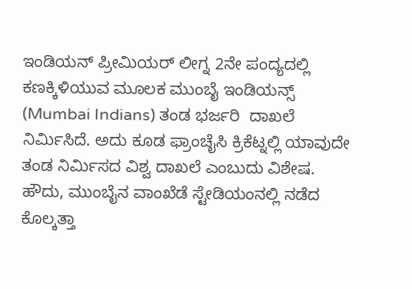ಇಂಡಿಯನ್ ಪ್ರೀಮಿಯರ್ ಲೀಗ್ನ 2ನೇ ಪಂದ್ಯದಲ್ಲಿ ಕಣಕ್ಕಿಳಿಯುವ ಮೂಲಕ ಮುಂಬೈ ಇಂಡಿಯನ್ಸ್ (Mumbai Indians) ತಂಡ ಭರ್ಜರಿ  ದಾಖಲೆ ನಿರ್ಮಿಸಿದೆ. ಅದು ಕೂಡ ಫ್ರಾಂಚೈಸಿ ಕ್ರಿಕೆಟ್ನಲ್ಲಿ ಯಾವುದೇ ತಂಡ ನಿರ್ಮಿಸದ ವಿಶ್ವ ದಾಖಲೆ ಎಂಬುದು ವಿಶೇಷ. ಹೌದು, ಮುಂಬೈನ ವಾಂಖೆಡೆ ಸ್ಟೇಡಿಯಂನಲ್ಲಿ ನಡೆದ ಕೊಲ್ಕತ್ತಾ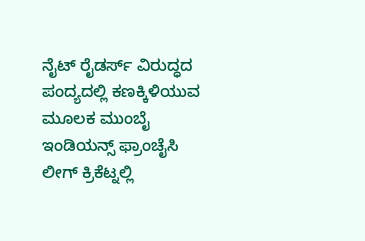ನೈಟ್ ರೈಡರ್ಸ್ ವಿರುದ್ಧದ ಪಂದ್ಯದಲ್ಲಿ ಕಣಕ್ಕಿಳಿಯುವ ಮೂಲಕ ಮುಂಬೈ ಇಂಡಿಯನ್ಸ್ ಫ್ರಾಂಚೈಸಿ ಲೀಗ್ ಕ್ರಿಕೆಟ್ನಲ್ಲಿ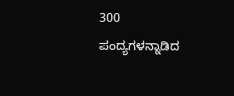300 ಪಂದ್ಯಗಳನ್ನಾಡಿದ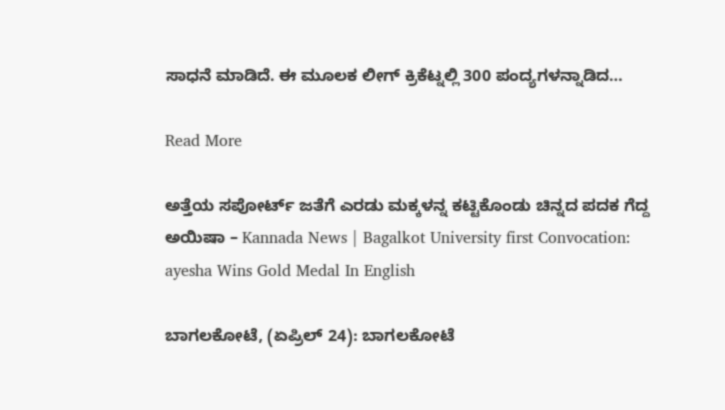ಸಾಧನೆ ಮಾಡಿದೆ. ಈ ಮೂಲಕ ಲೀಗ್ ಕ್ರಿಕೆಟ್ನಲ್ಲಿ 300 ಪಂದ್ಯಗಳನ್ನಾಡಿದ…

Read More

ಅತ್ತೆಯ ಸಪೋರ್ಟ್ ಜತೆಗೆ ಎರಡು ಮಕ್ಕಳನ್ನ ಕಟ್ಟಿಕೊಂಡು ಚಿನ್ನದ ಪದಕ ಗೆದ್ದ ಅಯಿಷಾ – Kannada News | Bagalkot University first Convocation: ayesha Wins Gold Medal In English

ಬಾಗಲಕೋಟೆ, (ಏಪ್ರಿಲ್ 24): ಬಾಗಲಕೋಟೆ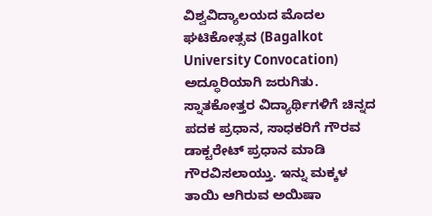ವಿಶ್ವವಿದ್ಯಾಲಯದ ಮೊದಲ ಘಟಿಕೋತ್ಸವ (Bagalkot University Convocation) ಅದ್ಧೂರಿಯಾಗಿ ಜರುಗಿತು. ಸ್ನಾತಕೋತ್ತರ ವಿದ್ಯಾರ್ಥಿಗಳಿಗೆ ಚಿನ್ನದ ಪದಕ ಪ್ರಧಾನ, ಸಾಧಕರಿಗೆ ಗೌರವ ಡಾಕ್ಟರೇಟ್ ಪ್ರಧಾನ ಮಾಡಿ ಗೌರವಿಸಲಾಯ್ತು. ಇನ್ನು ಮಕ್ಕಳ ತಾಯಿ ಆಗಿರುವ ಅಯಿಷಾ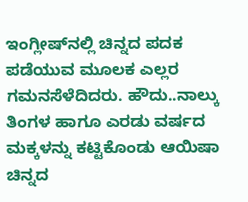ಇಂಗ್ಲೀಷ್‌ನಲ್ಲಿ ಚಿನ್ನದ ಪದಕ ಪಡೆಯುವ ಮೂಲಕ ಎಲ್ಲರ ಗಮನಸೆಳೆದಿದರು. ಹೌದು..ನಾಲ್ಕು ತಿಂಗಳ ಹಾಗೂ ಎರಡು ವರ್ಷದ ಮಕ್ಕಳನ್ನು ಕಟ್ಟಿಕೊಂಡು ಆಯಿಷಾ ಚಿನ್ನದ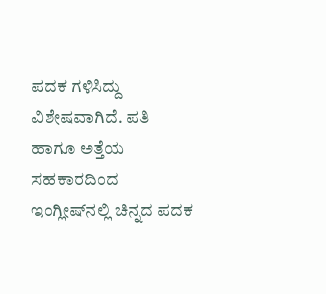ಪದಕ‌ ಗಳಿಸಿದ್ದು ವಿಶೇಷವಾಗಿದೆ. ಪತಿ ಹಾಗೂ ಅತ್ತೆಯ ಸಹಕಾರದಿಂದ ಇಂಗ್ಲೀಷ್‌ನಲ್ಲಿ ಚಿನ್ನದ ಪದಕ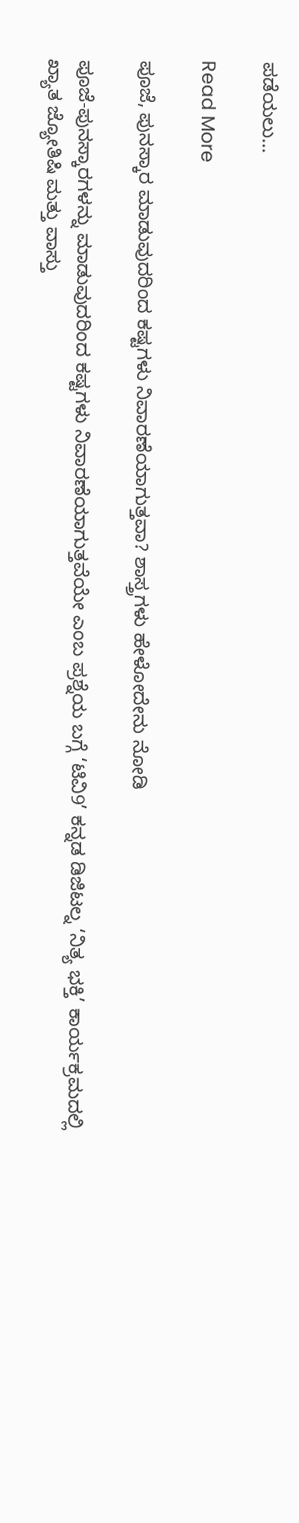ಪಡೆಯಲು…

Read More

ಪೂಜೆ, ಪುನಸ್ಕಾರ ಮಾಡುವುದರಿಂದ ಕಷ್ಟಗಳು ನಿವಾರಣೆಯಾಗುತ್ತವಾ? ಶಾಸ್ತ್ರಗಳು ಹೇಳೋದೇನು ನೋಡಿ

ಪೂಜೆ-ಪುನಸ್ಕಾರಗಳನ್ನು ಮಾಡುವುದರಿಂದ ಕಷ್ಟಗಳು ನಿವಾರಣೆಯಾಗುತ್ತವೆಯೇ ಎಂಬ ಪ್ರಶ್ನೆಯ ಬಗ್ಗೆ ‘ಟಿವಿ9’ ಕನ್ನಡ ಡಿಜಿಟಲ್ನ ‘ನಿತ್ಯ ಭಕ್ತಿ’ ಕಾರ್ಯಕ್ರಮದಲ್ಲಿ ಖ್ಯಾತ ಜ್ಯೋತಿಷಿ ಮತ್ತು ವಾಸ್ತು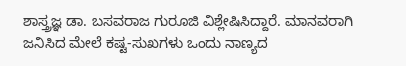ಶಾಸ್ತ್ರಜ್ಞ ಡಾ. ಬಸವರಾಜ ಗುರೂಜಿ ವಿಶ್ಲೇಷಿಸಿದ್ದಾರೆ. ಮಾನವರಾಗಿ ಜನಿಸಿದ ಮೇಲೆ ಕಷ್ಟ-ಸುಖಗಳು ಒಂದು ನಾಣ್ಯದ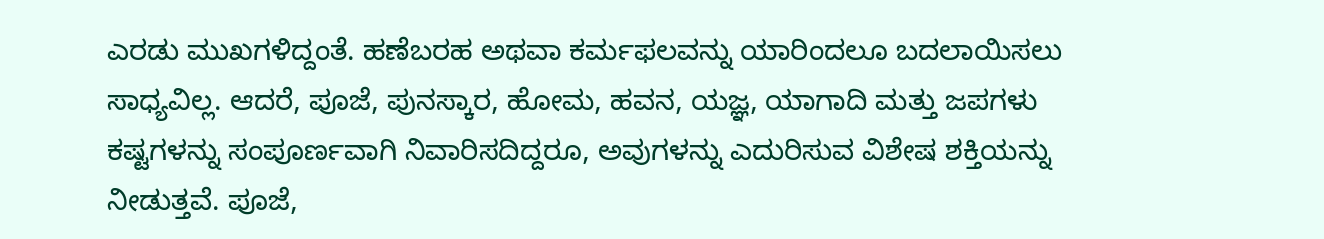ಎರಡು ಮುಖಗಳಿದ್ದಂತೆ. ಹಣೆಬರಹ ಅಥವಾ ಕರ್ಮಫಲವನ್ನು ಯಾರಿಂದಲೂ ಬದಲಾಯಿಸಲು ಸಾಧ್ಯವಿಲ್ಲ. ಆದರೆ, ಪೂಜೆ, ಪುನಸ್ಕಾರ, ಹೋಮ, ಹವನ, ಯಜ್ಞ, ಯಾಗಾದಿ ಮತ್ತು ಜಪಗಳು ಕಷ್ಟಗಳನ್ನು ಸಂಪೂರ್ಣವಾಗಿ ನಿವಾರಿಸದಿದ್ದರೂ, ಅವುಗಳನ್ನು ಎದುರಿಸುವ ವಿಶೇಷ ಶಕ್ತಿಯನ್ನು ನೀಡುತ್ತವೆ. ಪೂಜೆ,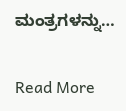ಮಂತ್ರಗಳನ್ನು…

Read More